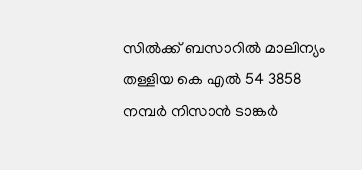സിൽക്ക് ബസാറിൽ മാലിന്യം തള്ളിയ കെ എൽ 54 3858 നമ്പർ നിസാൻ ടാങ്കർ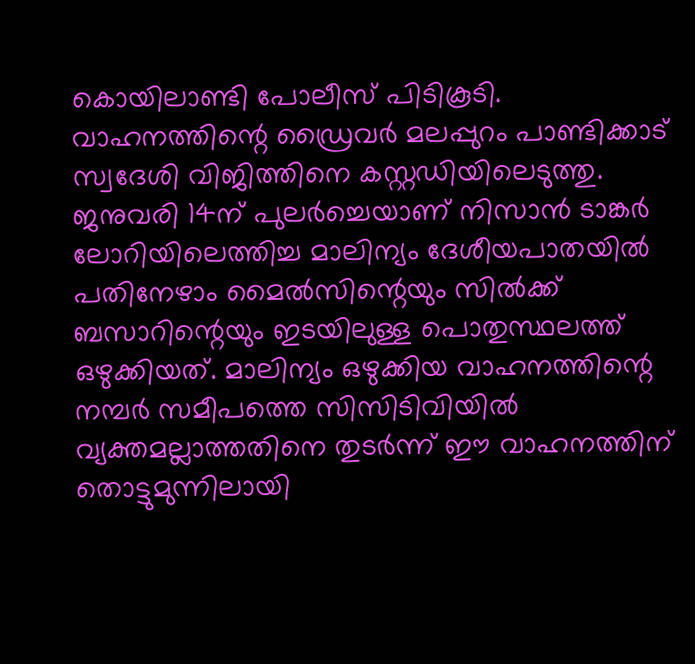കൊയിലാണ്ടി പോലീസ് പിടികൂടി. വാഹനത്തിന്റെ ഡ്രൈവർ മലപ്പുറം പാണ്ടിക്കാട് സ്വദേശി വിജിത്തിനെ കസ്റ്റഡിയിലെടുത്തു.
ജനുവരി 14ന് പുലർച്ചെയാണ് നിസാൻ ടാങ്കർ ലോറിയിലെത്തിച്ച മാലിന്യം ദേശീയപാതയിൽ പതിനേഴാം മൈൽസിന്റെയും സിൽക്ക് ബസാറിന്റെയും ഇടയിലുള്ള പൊതുസ്ഥലത്ത് ഒഴുക്കിയത്. മാലിന്യം ഒഴുക്കിയ വാഹനത്തിന്റെ നമ്പർ സമീപത്തെ സിസിടിവിയിൽ വ്യക്തമല്ലാത്തതിനെ തുടർന്ന് ഈ വാഹനത്തിന് തൊട്ടുമുന്നിലായി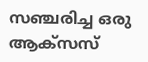സഞ്ചരിച്ച ഒരു ആക്സസ്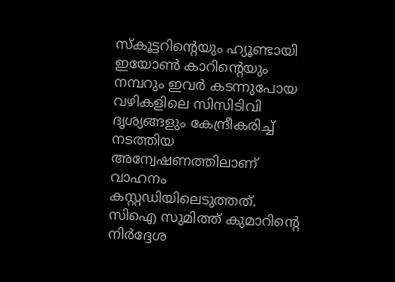സ്കൂട്ടറിൻ്റെയും ഹ്യൂണ്ടായി ഇയോൺ കാറിൻ്റെയും നമ്പറും ഇവർ കടന്നുപോയ വഴികളിലെ സിസിടിവി ദൃശ്യങ്ങളും കേന്ദ്രീകരിച്ച് നടത്തിയ അന്വേഷണത്തിലാണ് വാഹനം കസ്റ്റഡിയിലെടുത്തത്.
സിഐ സുമിത്ത് കുമാറിന്റെ നിർദ്ദേശ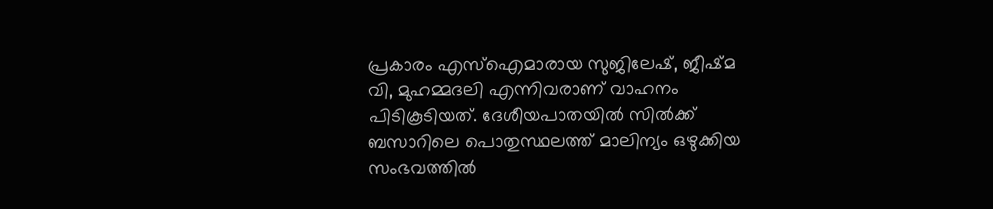പ്രകാരം എസ്ഐമാരായ സുജിലേഷ്, ജീഷ്മ വി, മുഹമ്മദലി എന്നിവരാണ് വാഹനം പിടികൂടിയത്. ദേശീയപാതയിൽ സിൽക്ക് ബസാറിലെ പൊതുസ്ഥലത്ത് മാലിന്യം ഒഴുക്കിയ സംഭവത്തിൽ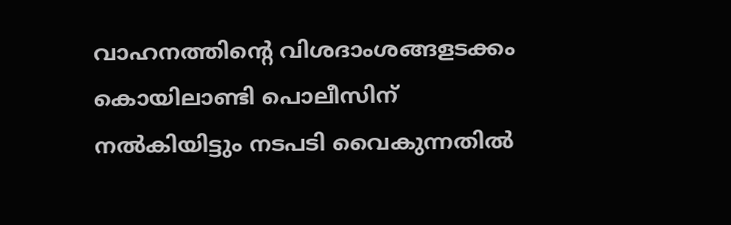വാഹനത്തിന്റെ വിശദാംശങ്ങളടക്കം കൊയിലാണ്ടി പൊലീസിന് നൽകിയിട്ടും നടപടി വൈകുന്നതിൽ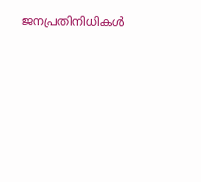ജനപ്രതിനിധികൾ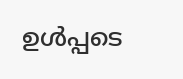ഉൾപ്പടെ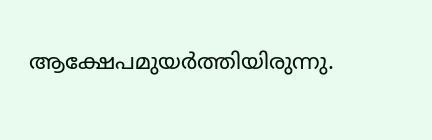ആക്ഷേപമുയർത്തിയിരുന്നു.